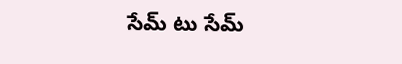సేమ్ టు సేమ్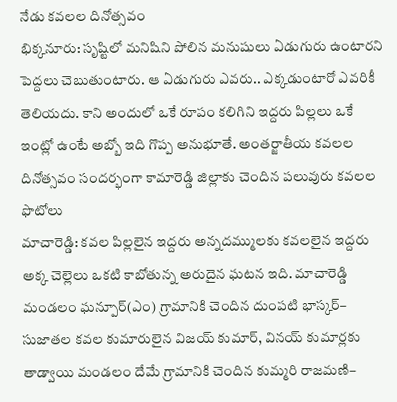నేడు కవలల దినోత్సవం
భిక్కనూరు: సృష్టిలో మనిషిని పోలిన మనుషులు ఏడుగురు ఉంటారని పెద్దలు చెబుతుంటారు. ఆ ఏడుగురు ఎవరు.. ఎక్కడుంటారో ఎవరికీ తెలియదు. కాని అందులో ఒకే రూపం కలిగిని ఇద్దరు పిల్లలు ఒకే ఇంట్లో ఉంటే అబ్బో ఇది గొప్ప అనుభూతే. అంతర్జాతీయ కవలల దినోత్సవం సందర్భంగా కామారెడ్డి జిల్లాకు చెందిన పలువురు కవలల ఫొటోలు
మాచారెడ్డి: కవల పిల్లలైన ఇద్దరు అన్నదమ్ములకు కవలలైన ఇద్దరు అక్క చెల్లెలు ఒకటి కాబోతున్న అరుదైన ఘటన ఇది. మాచారెడ్డి మండలం ఘన్పూర్(ఎం) గ్రామానికి చెందిన దుంపటి భాస్కర్– సుజాతల కవల కుమారులైన విజయ్ కుమార్, వినయ్ కుమార్లకు తాడ్వాయి మండలం దేమే గ్రామానికి చెందిన కుమ్మరి రాజమణి–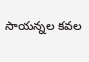సాయన్నల కవల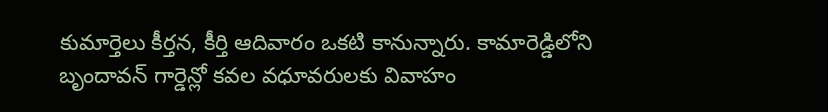కుమార్తెలు కీర్తన, కీర్తి ఆదివారం ఒకటి కానున్నారు. కామారెడ్డిలోని బృందావన్ గార్డెన్లో కవల వధూవరులకు వివాహం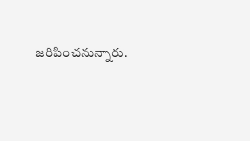జరిపించనున్నారు.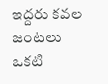ఇద్దరు కవల జంటలు ఒకటి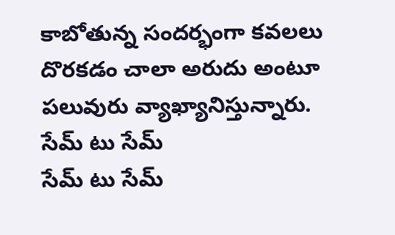కాబోతున్న సందర్భంగా కవలలు దొరకడం చాలా అరుదు అంటూ పలువురు వ్యాఖ్యానిస్తున్నారు.
సేమ్ టు సేమ్
సేమ్ టు సేమ్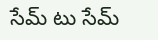సేమ్ టు సేమ్